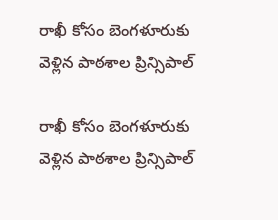రాఖీ కోసం బెంగళూరుకు వెళ్లిన పాఠశాల ప్రిన్సిపాల్

రాఖీ కోసం బెంగళూరుకు వెళ్లిన పాఠశాల ప్రిన్సిపాల్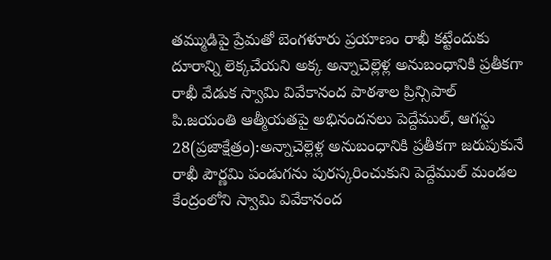తమ్ముడిపై ప్రేమతో బెంగళూరు ప్రయాణం రాఖీ కట్టేందుకు దూరాన్ని లెక్కచేయని అక్క అన్నాచెల్లెళ్ల అనుబంధానికి ప్రతీకగా రాఖీ వేడుక స్వామి వివేకానంద పాఠశాల ప్రిన్సిపాల్ పి.జయంతి ఆత్మీయతపై అభినందనలు పెద్దేముల్, ఆగస్టు 28(ప్రజాక్షేత్రం):అన్నాచెల్లెళ్ల అనుబంధానికి ప్రతీకగా జరుపుకునే రాఖీ పౌర్ణమి పండుగను పురస్కరించుకుని పెద్దేముల్ మండల కేంద్రంలోని స్వామి వివేకానంద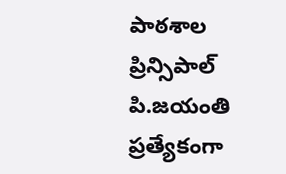పాఠశాల ప్రిన్సిపాల్ పి.జయంతి ప్రత్యేకంగా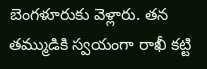బెంగళూరుకు వెళ్లారు. తన తమ్ముడికి స్వయంగా రాఖీ కట్టి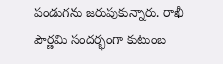పండుగను జరుపుకున్నారు. రాఖీ పౌర్ణమి సందర్భంగా కుటుంబ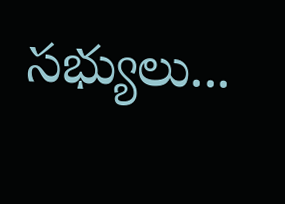సభ్యులు...